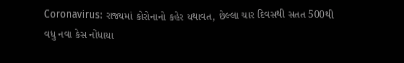Coronavirus: રાજ્યમાં કોરોનાનો કહેર યથાવત, છેલ્લા ચાર દિવસથી સતત 500થી વધુ નવા કેસ નોંધાયા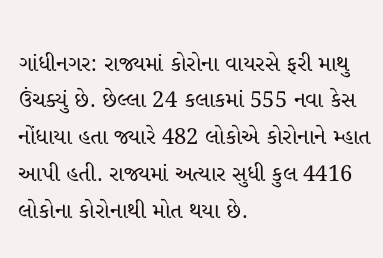ગાંધીનગર: રાજ્યમાં કોરોના વાયરસે ફરી માથુ ઉંચક્યું છે. છેલ્લા 24 કલાકમાં 555 નવા કેસ નોંધાયા હતા જ્યારે 482 લોકોએ કોરોનાને મ્હાત આપી હતી. રાજ્યમાં અત્યાર સુધી કુલ 4416 લોકોના કોરોનાથી મોત થયા છે.